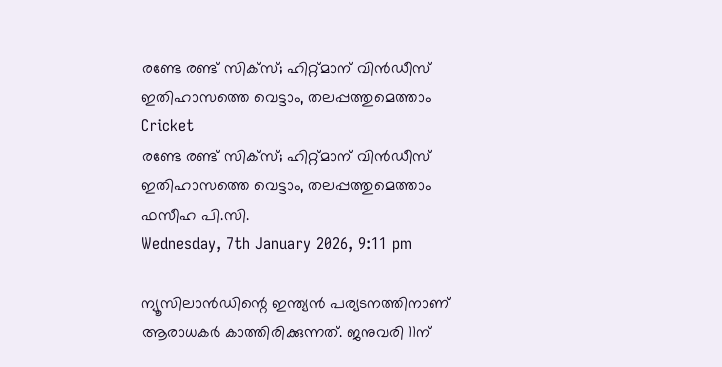രണ്ടേ രണ്ട് സിക്‌സ്; ഹിറ്റ്മാന് വിന്‍ഡീസ് ഇതിഹാസത്തെ വെട്ടാം, തലപ്പത്തുമെത്താം
Cricket
രണ്ടേ രണ്ട് സിക്‌സ്; ഹിറ്റ്മാന് വിന്‍ഡീസ് ഇതിഹാസത്തെ വെട്ടാം, തലപ്പത്തുമെത്താം
ഫസീഹ പി.സി.
Wednesday, 7th January 2026, 9:11 pm

ന്യൂസിലാന്‍ഡിന്റെ ഇന്ത്യന്‍ പര്യടനത്തിനാണ് ആരാധകര്‍ കാത്തിരിക്കുന്നത്. ജനുവരി 11ന്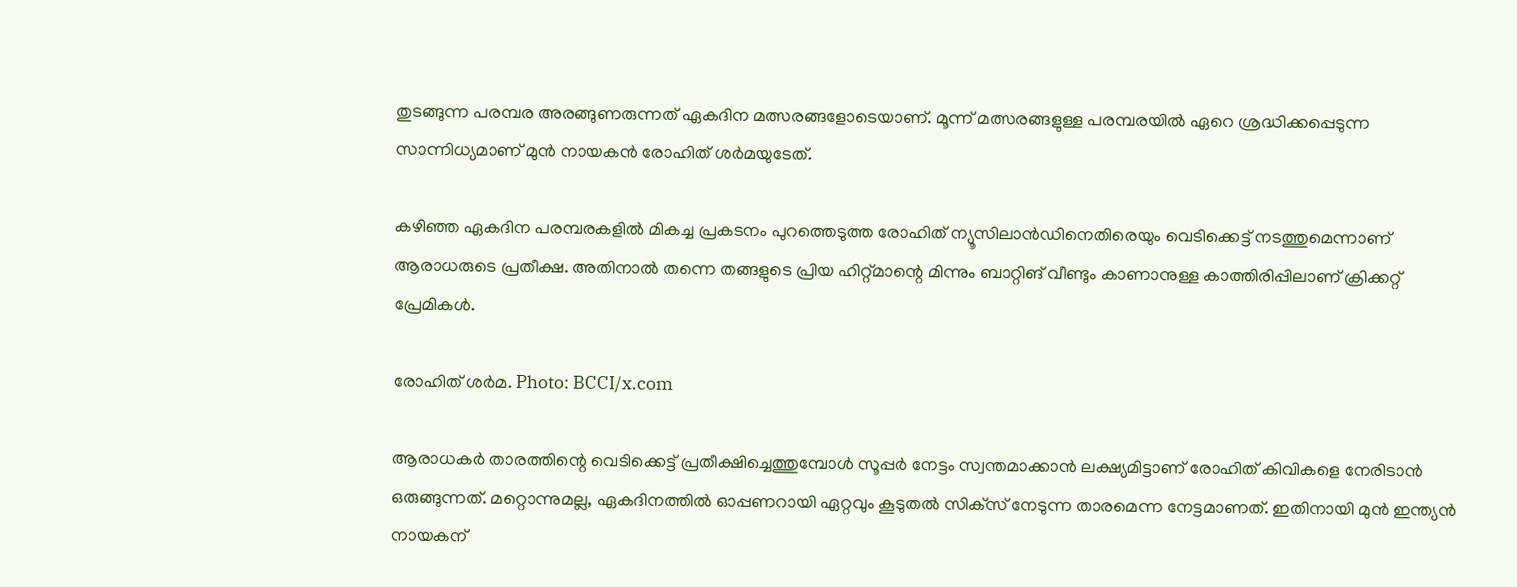തുടങ്ങുന്ന പരമ്പര അരങ്ങുണരുന്നത് ഏകദിന മത്സരങ്ങളോടെയാണ്. മൂന്ന് മത്സരങ്ങളുള്ള പരമ്പരയില്‍ ഏറെ ശ്രദ്ധിക്കപ്പെടുന്ന സാന്നിധ്യമാണ് മുന്‍ നായകന്‍ രോഹിത് ശര്‍മയുടേത്.

കഴിഞ്ഞ ഏകദിന പരമ്പരകളില്‍ മികച്ച പ്രകടനം പുറത്തെടുത്ത രോഹിത് ന്യൂസിലാന്‍ഡിനെതിരെയും വെടിക്കെട്ട് നടത്തുമെന്നാണ് ആരാധരുടെ പ്രതീക്ഷ. അതിനാല്‍ തന്നെ തങ്ങളുടെ പ്രിയ ഹിറ്റ്മാന്റെ മിന്നും ബാറ്റിങ് വീണ്ടും കാണാനുള്ള കാത്തിരിപ്പിലാണ് ക്രിക്കറ്റ് പ്രേമികള്‍.

രോഹിത് ശര്‍മ. Photo: BCCI/x.com

ആരാധകര്‍ താരത്തിന്റെ വെടിക്കെട്ട് പ്രതീക്ഷിച്ചെത്തുമ്പോള്‍ സൂപ്പര്‍ നേട്ടം സ്വന്തമാക്കാന്‍ ലക്ഷ്യമിട്ടാണ് രോഹിത് കിവികളെ നേരിടാന്‍ ഒരുങ്ങുന്നത്. മറ്റൊന്നുമല്ല, ഏകദിനത്തില്‍ ഓപ്പണറായി ഏറ്റവും കൂടുതല്‍ സിക്‌സ് നേടുന്ന താരമെന്ന നേട്ടമാണത്. ഇതിനായി മുന്‍ ഇന്ത്യന്‍ നായകന്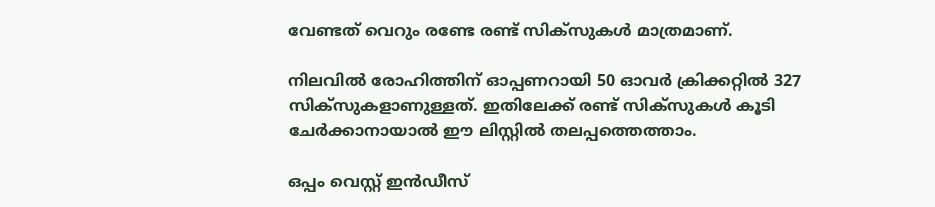വേണ്ടത് വെറും രണ്ടേ രണ്ട് സിക്‌സുകള്‍ മാത്രമാണ്.

നിലവില്‍ രോഹിത്തിന് ഓപ്പണറായി 50 ഓവര്‍ ക്രിക്കറ്റില്‍ 327 സിക്‌സുകളാണുള്ളത്. ഇതിലേക്ക് രണ്ട് സിക്‌സുകള്‍ കൂടി ചേര്‍ക്കാനായാല്‍ ഈ ലിസ്റ്റില്‍ തലപ്പത്തെത്താം.

ഒപ്പം വെസ്റ്റ് ഇന്‍ഡീസ്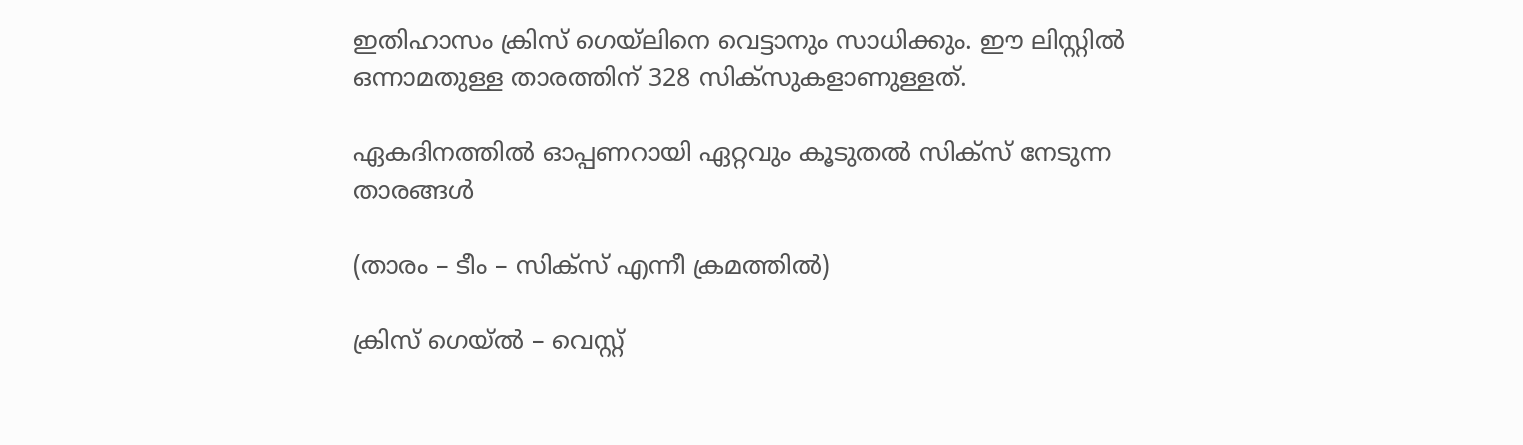ഇതിഹാസം ക്രിസ് ഗെയ്ലിനെ വെട്ടാനും സാധിക്കും. ഈ ലിസ്റ്റില്‍ ഒന്നാമതുള്ള താരത്തിന് 328 സിക്‌സുകളാണുള്ളത്.

ഏകദിനത്തില്‍ ഓപ്പണറായി ഏറ്റവും കൂടുതല്‍ സിക്‌സ് നേടുന്ന താരങ്ങള്‍

(താരം – ടീം – സിക്‌സ് എന്നീ ക്രമത്തില്‍)

ക്രിസ് ഗെയ്ല്‍ – വെസ്റ്റ്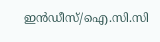ഇന്‍ഡീസ്/ഐ.സി.സി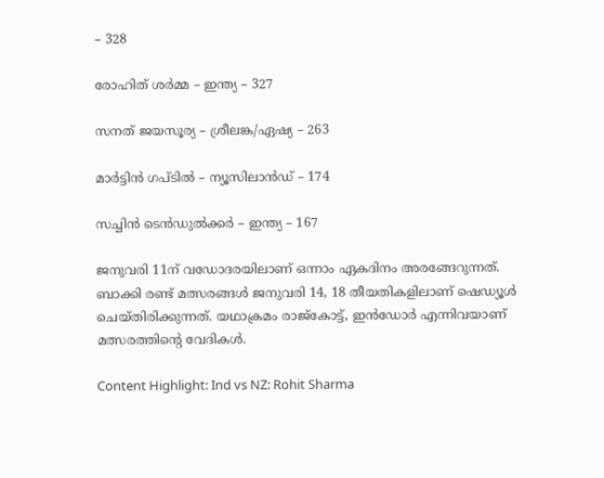– 328

രോഹിത് ശര്‍മ്മ – ഇന്ത്യ – 327

സനത് ജയസൂര്യ – ശ്രീലങ്ക/ഏഷ്യ – 263

മാര്‍ട്ടിന്‍ ഗപ്ടില്‍ – ന്യൂസിലാന്‍ഡ് – 174

സച്ചിന്‍ ടെന്‍ഡുല്‍ക്കര്‍ – ഇന്ത്യ – 167

ജനുവരി 11ന് വഡോദരയിലാണ് ഒന്നാം ഏകദിനം അരങ്ങേറുന്നത്. ബാക്കി രണ്ട് മത്സരങ്ങള്‍ ജനുവരി 14, 18 തീയതികളിലാണ് ഷെഡ്യൂള്‍ ചെയ്തിരിക്കുന്നത്. യഥാക്രമം രാജ്‌കോട്ട്, ഇന്‍ഡോര്‍ എന്നിവയാണ് മത്സരത്തിന്റെ വേദികള്‍.

Content Highlight: Ind vs NZ: Rohit Sharma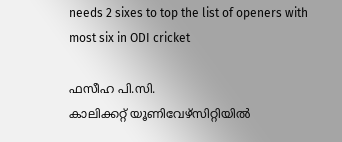needs 2 sixes to top the list of openers with most six in ODI cricket

ഫസീഹ പി.സി.
കാലിക്കറ്റ് യൂണിവേഴ്‌സിറ്റിയില്‍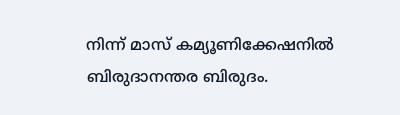നിന്ന് മാസ് കമ്യൂണിക്കേഷനില്‍ ബിരുദാനന്തര ബിരുദം.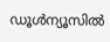ഡൂള്‍ന്യൂസില്‍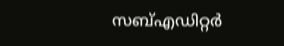സബ്എഡിറ്റര്‍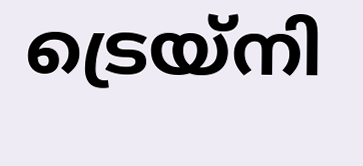ട്രെയ്‌നി